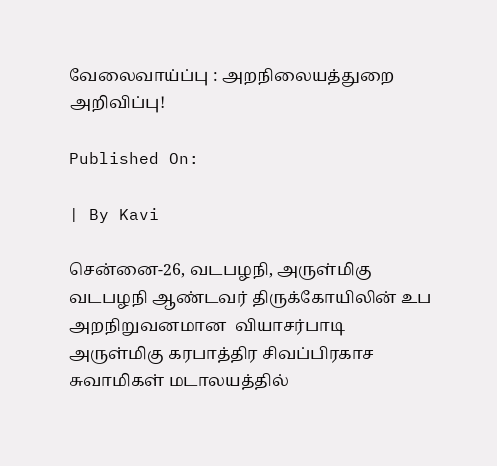வேலைவாய்ப்பு : அறநிலையத்துறை அறிவிப்பு!

Published On:

| By Kavi

சென்னை-26, வடபழநி, அருள்மிகு வடபழநி ஆண்டவர் திருக்கோயிலின் உப அறநிறுவனமான  வியாசர்பாடி அருள்மிகு கரபாத்திர சிவப்பிரகாச சுவாமிகள் மடாலயத்தில்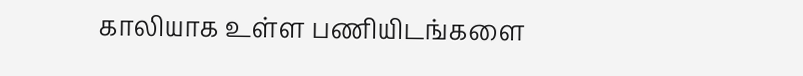காலியாக உள்ள பணியிடங்களை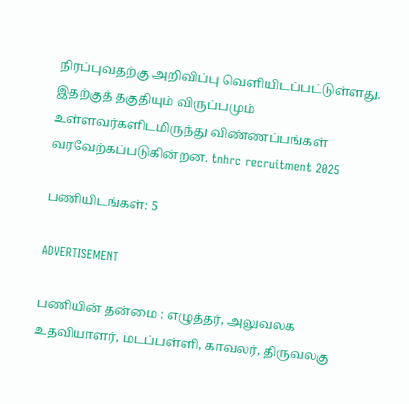நிரப்புவதற்கு அறிவிப்பு வெளியிடப்பட்டுள்ளது. இதற்குத் தகுதியும் விருப்பமும் உள்ளவர்களிடமிருந்து விண்ணப்பங்கள் வரவேற்கப்படுகின்றன. tnhrc recruitment 2025

பணியிடங்கள்: 5

ADVERTISEMENT

பணியின் தன்மை : எழுத்தர், அலுவலக உதவியாளர், மடப்பள்ளி, காவலர், திருவலகு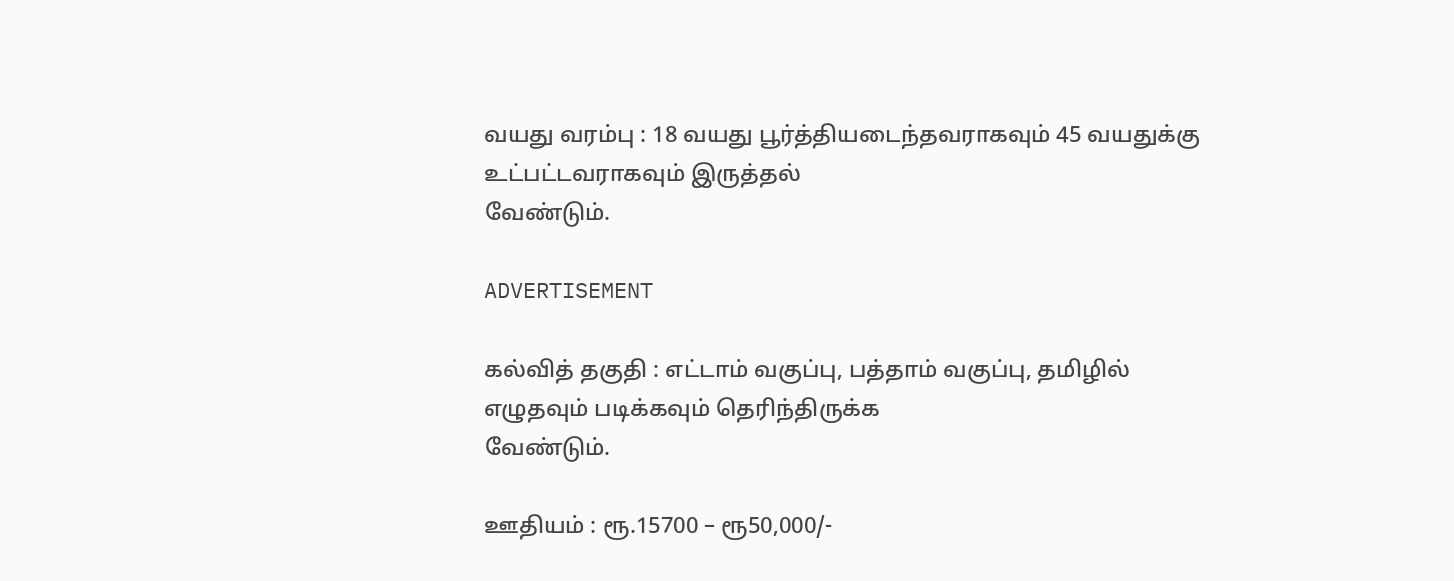வயது வரம்பு : 18 வயது பூர்த்தியடைந்தவராகவும் 45 வயதுக்கு உட்பட்டவராகவும் இருத்தல்
வேண்டும்.

ADVERTISEMENT

கல்வித் தகுதி : எட்டாம் வகுப்பு, பத்தாம் வகுப்பு, தமிழில் எழுதவும் படிக்கவும் தெரிந்திருக்க
வேண்டும்.

ஊதியம் : ரூ.15700 – ரூ50,000/-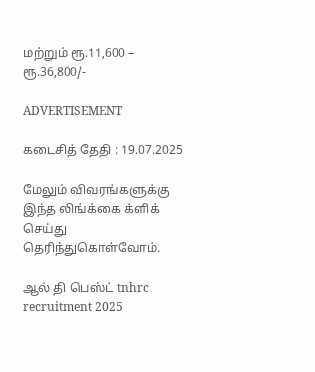மற்றும் ரூ.11,600 – ரூ.36,800/-

ADVERTISEMENT

கடைசித் தேதி : 19.07.2025

மேலும் விவரங்களுக்கு இந்த லிங்க்கை க்ளிக் செய்து தெரிந்துகொள்வோம்.

ஆல் தி பெஸ்ட் tnhrc recruitment 2025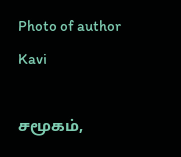Photo of author
Kavi

சமூகம்,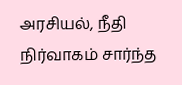அரசியல், நீதி நிர்வாகம் சார்ந்த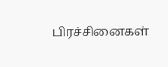பிரச்சினைகள்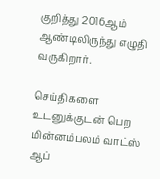குறித்து 2016ஆம் ஆண்டிலிருந்து எழுதி வருகிறார்.

செய்திகளை உடனுக்குடன் பெற மின்னம்பலம் வாட்ஸ் ஆப்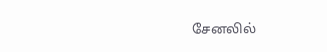சேனலில்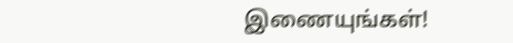இணையுங்கள்!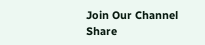Join Our Channel
Share